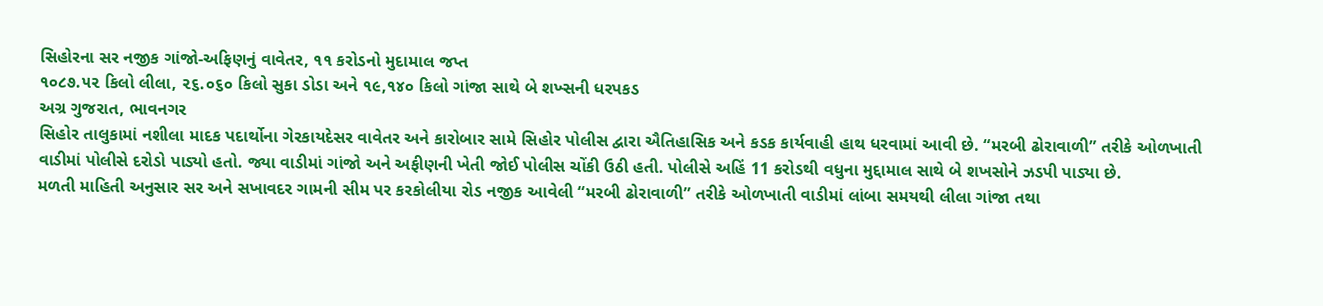સિહોરના સર નજીક ગાંજો-અફિણનું વાવેતર, ૧૧ કરોડનો મુદામાલ જપ્ત
૧૦૮૭.૫૨ કિલો લીલા, ૨૬.૦૬૦ કિલો સુકા ડોડા અને ૧૯,૧૪૦ કિલો ગાંજા સાથે બે શખ્સની ધરપકડ
અગ્ર ગુજરાત, ભાવનગર
સિહોર તાલુકામાં નશીલા માદક પદાર્થોના ગેરકાયદેસર વાવેતર અને કારોબાર સામે સિહોર પોલીસ દ્વારા ઐતિહાસિક અને કડક કાર્યવાહી હાથ ધરવામાં આવી છે. “મરબી ઢોરાવાળી” તરીકે ઓળખાતી વાડીમાં પોલીસે દરોડો પાડ્યો હતો. જ્યા વાડીમાં ગાંજો અને અફીણની ખેતી જોઈ પોલીસ ચોંકી ઉઠી હતી. પોલીસે અહિં 11 કરોડથી વધુના મુદ્દામાલ સાથે બે શખસોને ઝડપી પાડ્યા છે.
મળતી માહિતી અનુસાર સર અને સખાવદર ગામની સીમ પર કરકોલીયા રોડ નજીક આવેલી “મરબી ઢોરાવાળી” તરીકે ઓળખાતી વાડીમાં લાંબા સમયથી લીલા ગાંજા તથા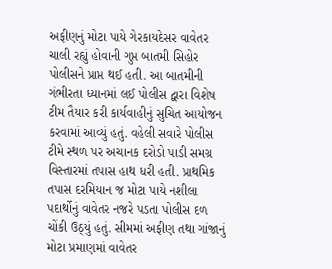અફીણનું મોટા પાયે ગેરકાયદેસર વાવેતર ચાલી રહ્યું હોવાની ગુપ્ત બાતમી સિહોર પોલીસને પ્રાપ્ત થઈ હતી. આ બાતમીની ગંભીરતા ધ્યાનમાં લઈ પોલીસ દ્વારા વિશેષ ટીમ તૈયાર કરી કાર્યવાહીનું સુચિત આયોજન કરવામાં આવ્યું હતું. વહેલી સવારે પોલીસ ટીમે સ્થળ પર અચાનક દરોડો પાડી સમગ્ર વિસ્તારમાં તપાસ હાથ ધરી હતી. પ્રાથમિક તપાસ દરમિયાન જ મોટા પાયે નશીલા પદાર્થોનું વાવેતર નજરે પડતા પોલીસ દળ ચોંકી ઉઠ્યું હતું. સીમમાં અફીણ તથા ગાંજાનું મોટા પ્રમાણમાં વાવેતર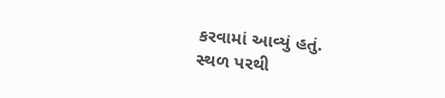કરવામાં આવ્યું હતું.
સ્થળ પરથી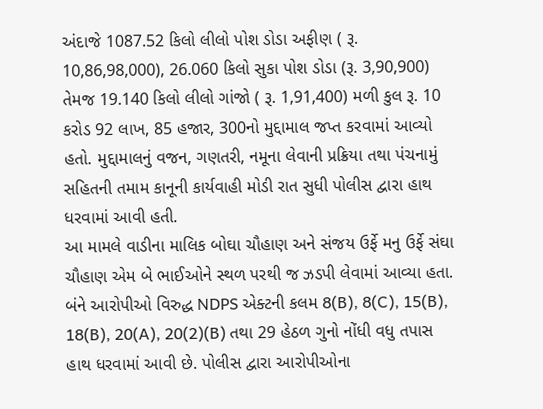અંદાજે 1087.52 કિલો લીલો પોશ ડોડા અફીણ ( રૂ. 10,86,98,000), 26.060 કિલો સુકા પોશ ડોડા (રૂ. 3,90,900) તેમજ 19.140 કિલો લીલો ગાંજો ( રૂ. 1,91,400) મળી કુલ રૂ. 10 કરોડ 92 લાખ, 85 હજાર, 300નો મુદ્દામાલ જપ્ત કરવામાં આવ્યો હતો. મુદ્દામાલનું વજન, ગણતરી, નમૂના લેવાની પ્રક્રિયા તથા પંચનામું સહિતની તમામ કાનૂની કાર્યવાહી મોડી રાત સુધી પોલીસ દ્વારા હાથ ધરવામાં આવી હતી.
આ મામલે વાડીના માલિક બોઘા ચૌહાણ અને સંજય ઉર્ફે મનુ ઉર્ફે સંઘા ચૌહાણ એમ બે ભાઈઓને સ્થળ પરથી જ ઝડપી લેવામાં આવ્યા હતા. બંને આરોપીઓ વિરુદ્ધ NDPS એક્ટની કલમ 8(B), 8(C), 15(B), 18(B), 20(A), 20(2)(B) તથા 29 હેઠળ ગુનો નોંધી વધુ તપાસ હાથ ધરવામાં આવી છે. પોલીસ દ્વારા આરોપીઓના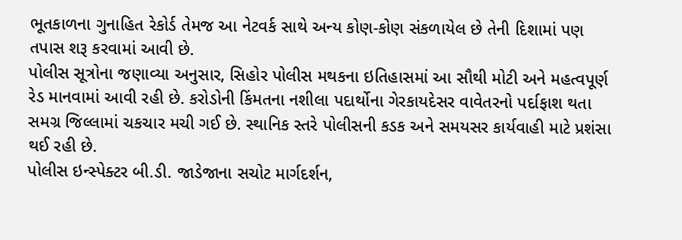ભૂતકાળના ગુનાહિત રેકોર્ડ તેમજ આ નેટવર્ક સાથે અન્ય કોણ-કોણ સંકળાયેલ છે તેની દિશામાં પણ તપાસ શરૂ કરવામાં આવી છે.
પોલીસ સૂત્રોના જણાવ્યા અનુસાર, સિહોર પોલીસ મથકના ઇતિહાસમાં આ સૌથી મોટી અને મહત્વપૂર્ણ રેડ માનવામાં આવી રહી છે. કરોડોની કિંમતના નશીલા પદાર્થોના ગેરકાયદેસર વાવેતરનો પર્દાફાશ થતા સમગ્ર જિલ્લામાં ચકચાર મચી ગઈ છે. સ્થાનિક સ્તરે પોલીસની કડક અને સમયસર કાર્યવાહી માટે પ્રશંસા થઈ રહી છે.
પોલીસ ઇન્સ્પેક્ટર બી.ડી. જાડેજાના સચોટ માર્ગદર્શન,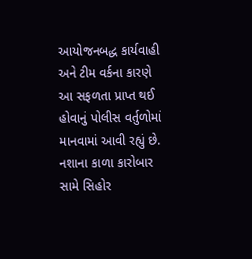આયોજનબદ્ધ કાર્યવાહી અને ટીમ વર્કના કારણે આ સફળતા પ્રાપ્ત થઈ હોવાનું પોલીસ વર્તુળોમાં માનવામાં આવી રહ્યું છે. નશાના કાળા કારોબાર સામે સિહોર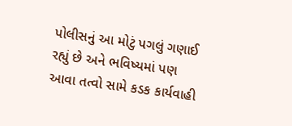પોલીસનું આ મોટું પગલું ગણાઈ રહ્યું છે અને ભવિષ્યમાં પણ આવા તત્વો સામે કડક કાર્યવાહી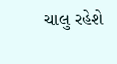ચાલુ રહેશે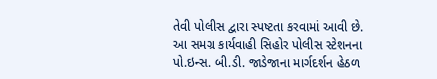તેવી પોલીસ દ્વારા સ્પષ્ટતા કરવામાં આવી છે.
આ સમગ્ર કાર્યવાહી સિહોર પોલીસ સ્ટેશનના પો.ઇન્સ. બી.ડી. જાડેજાના માર્ગદર્શન હેઠળ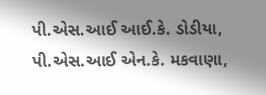પી.એસ.આઈ આઈ.કે. ડોડીયા, પી.એસ.આઈ એન.કે. મકવાણા,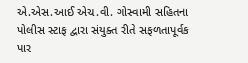એ.એસ.આઈ એચ.વી. ગોસ્વામી સહિતના પોલીસ સ્ટાફ દ્વારા સંયુક્ત રીતે સફળતાપૂર્વક પાર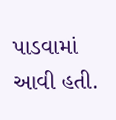પાડવામાં આવી હતી.